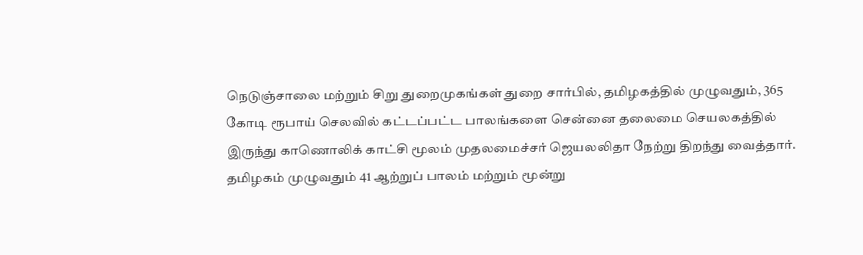நெடுஞ்சாலை மற்றும் சிறு துறைமுகங்கள் துறை சார்பில், தமிழகத்தில் முழுவதும், 365 கோடி ரூபாய் செலவில் கட்டப்பட்ட பாலங்களை சென்னை தலைமை செயலகத்தில் இருந்து காணொலிக் காட்சி மூலம் முதலமைச்சர் ஜெயலலிதா நேற்று திறந்து வைத்தார்.
தமிழகம் முழுவதும் 41 ஆற்றுப் பாலம் மற்றும் மூன்று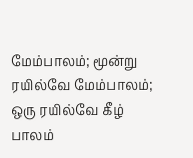மேம்பாலம்; மூன்று ரயில்வே மேம்பாலம்; ஒரு ரயில்வே கீழ் பாலம்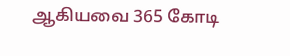ஆகியவை 365 கோடி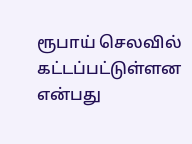ரூபாய் செலவில் கட்டப்பட்டுள்ளன என்பது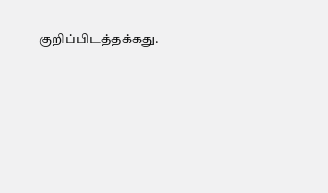குறிப்பிடத்தக்கது.